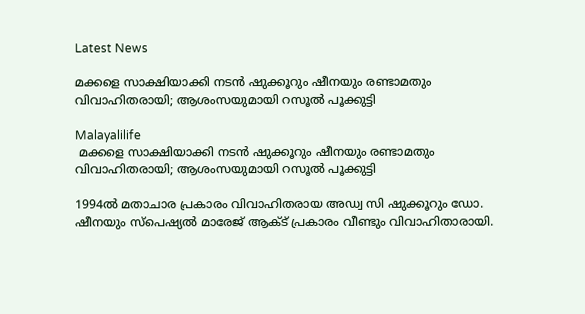Latest News

മക്കളെ സാക്ഷിയാക്കി നടന്‍ ഷുക്കൂറും ഷീനയും രണ്ടാമതും വിവാഹിതരായി; ആശംസയുമായി റസൂല്‍ പൂക്കുട്ടി

Malayalilife
 മക്കളെ സാക്ഷിയാക്കി നടന്‍ ഷുക്കൂറും ഷീനയും രണ്ടാമതും വിവാഹിതരായി; ആശംസയുമായി റസൂല്‍ പൂക്കുട്ടി

1994ല്‍ മതാചാര പ്രകാരം വിവാഹിതരായ അഡ്വ സി ഷുക്കൂറും ഡോ. ഷീനയും സ്‌പെഷ്യല്‍ മാരേജ് ആക്ട് പ്രകാരം വീണ്ടും വിവാഹിതാരായി.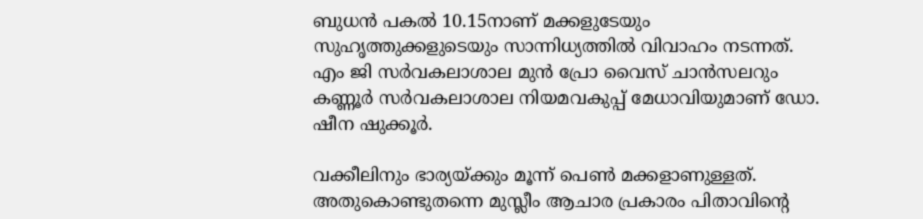ബുധന്‍ പകല്‍ 10.15നാണ് മക്കളുടേയും സുഹൃത്തുക്കളുടെയും സാന്നിധ്യത്തില്‍ വിവാഹം നടന്നത്.  എം ജി സര്‍വകലാശാല മുന്‍ പ്രോ വൈസ് ചാന്‍സലറും കണ്ണൂര്‍ സര്‍വകലാശാല നിയമവകുപ്പ് മേധാവിയുമാണ് ഡോ. ഷീന ഷുക്കൂര്‍.

വക്കീലിനും ഭാര്യയ്ക്കും മൂന്ന് പെണ്‍ മക്കളാണുള്ളത്. അതുകൊണ്ടുതന്നെ മുസ്ലീം ആചാര പ്രകാരം പിതാവിന്റെ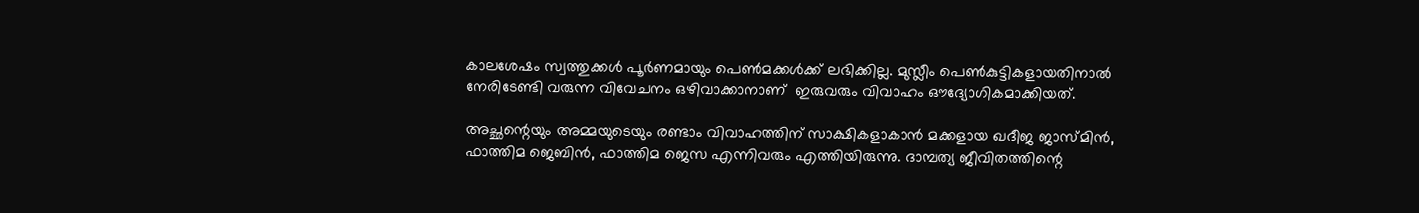കാലശേഷം സ്വത്തുക്കള്‍ പൂര്‍ണമായും പെണ്‍മക്കള്‍ക്ക് ലഭിക്കില്ല. മുസ്ലീം പെണ്‍കുട്ടികളായതിനാല്‍ നേരിടേണ്ടി വരുന്ന വിവേചനം ഒഴിവാക്കാനാണ്  ഇരുവരും വിവാഹം ഔദ്യോഗികമാക്കിയത്.

അച്ഛന്റെയും അമ്മയുടെയും രണ്ടാം വിവാഹത്തിന് സാക്ഷികളാകാന്‍ മക്കളായ ഖദീജ ജാസ്മിന്‍, ഫാത്തിമ ജെബിന്‍, ഫാത്തിമ ജെസ എന്നിവരും എത്തിയിരുന്നു. ദാമ്പത്യ ജീവിതത്തിന്റെ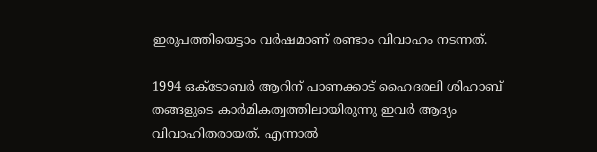ഇരുപത്തിയെട്ടാം വര്‍ഷമാണ് രണ്ടാം വിവാഹം നടന്നത്.

1994 ഒക്ടോബര്‍ ആറിന് പാണക്കാട് ഹൈദരലി ശിഹാബ് തങ്ങളുടെ കാര്‍മികത്വത്തിലായിരുന്നു ഇവര്‍ ആദ്യം വിവാഹിതരായത്. എന്നാല്‍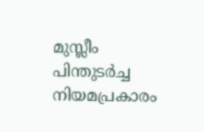മുസ്ലീം പിന്തുടര്‍ച്ച നിയമപ്രകാരം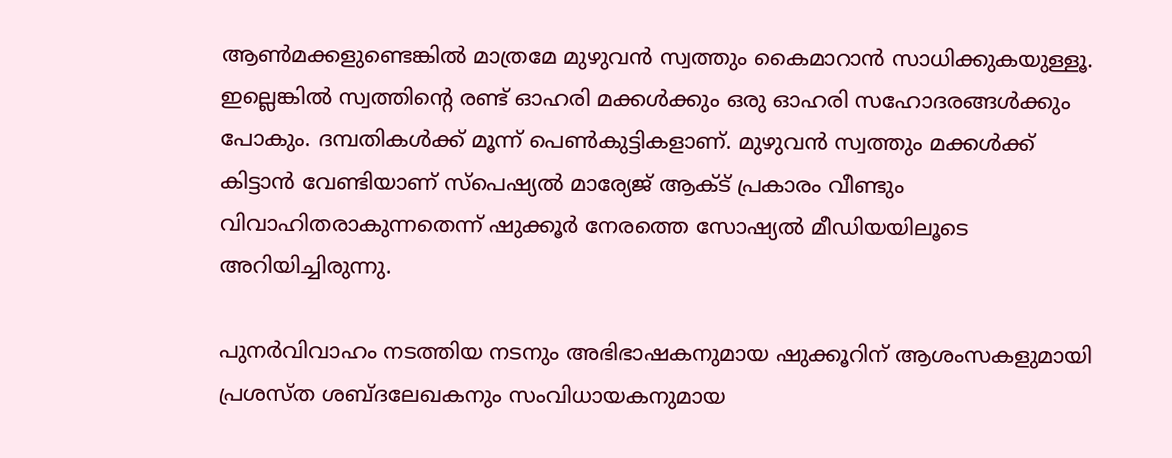ആണ്‍മക്കളുണ്ടെങ്കില്‍ മാത്രമേ മുഴുവന്‍ സ്വത്തും കൈമാറാന്‍ സാധിക്കുകയുള്ളൂ. ഇല്ലെങ്കില്‍ സ്വത്തിന്റെ രണ്ട് ഓഹരി മക്കള്‍ക്കും ഒരു ഓഹരി സഹോദരങ്ങള്‍ക്കും പോകും. ദമ്പതികള്‍ക്ക് മൂന്ന് പെണ്‍കുട്ടികളാണ്. മുഴുവന്‍ സ്വത്തും മക്കള്‍ക്ക് കിട്ടാന്‍ വേണ്ടിയാണ് സ്പെഷ്യല്‍ മാര്യേജ് ആക്ട് പ്രകാരം വീണ്ടും വിവാഹിതരാകുന്നതെന്ന് ഷുക്കൂര്‍ നേരത്തെ സോഷ്യല്‍ മീഡിയയിലൂടെ അറിയിച്ചിരുന്നു.

പുനര്‍വിവാഹം നടത്തിയ നടനും അഭിഭാഷകനുമായ ഷുക്കൂറിന് ആശംസകളുമായി പ്രശസ്ത ശബ്ദലേഖകനും സംവിധായകനുമായ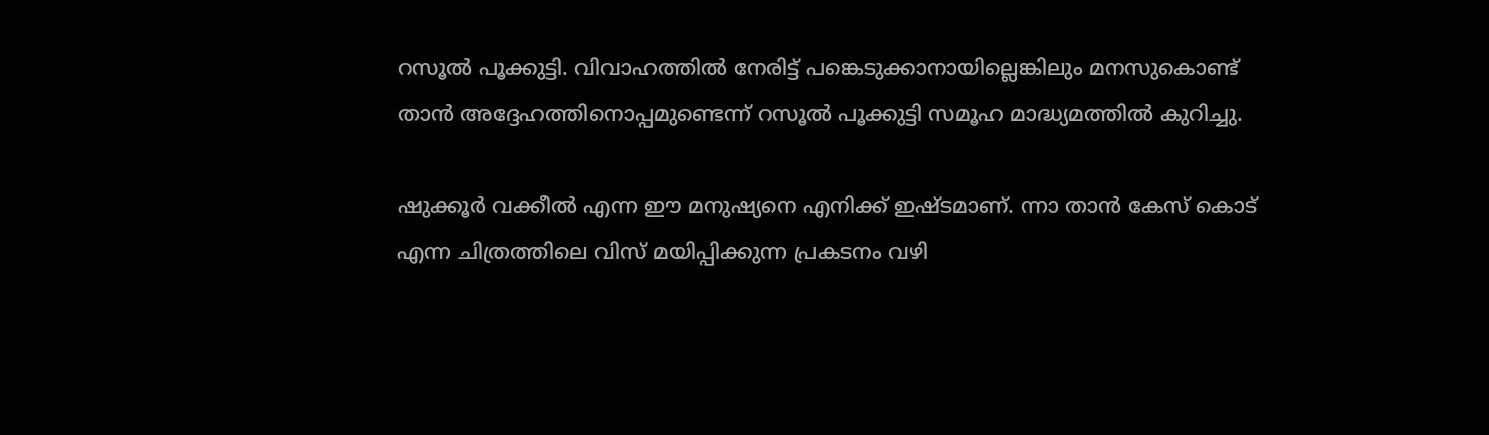റസൂല്‍ പൂക്കുട്ടി. വിവാഹത്തില്‍ നേരിട്ട് പങ്കെടുക്കാനായില്ലെങ്കിലും മനസുകൊണ്ട് താന്‍ അദ്ദേഹത്തിനൊപ്പമുണ്ടെന്ന് റസൂല്‍ പൂക്കുട്ടി സമൂഹ മാദ്ധ്യമത്തില്‍ കുറിച്ചു.

ഷുക്കൂര്‍ വക്കീല്‍ എന്ന ഈ മനുഷ്യനെ എനിക്ക് ഇഷ്ടമാണ്. ന്നാ താന്‍ കേസ് കൊട് എന്ന ചിത്രത്തിലെ വിസ് മയിപ്പിക്കുന്ന പ്രകടനം വഴി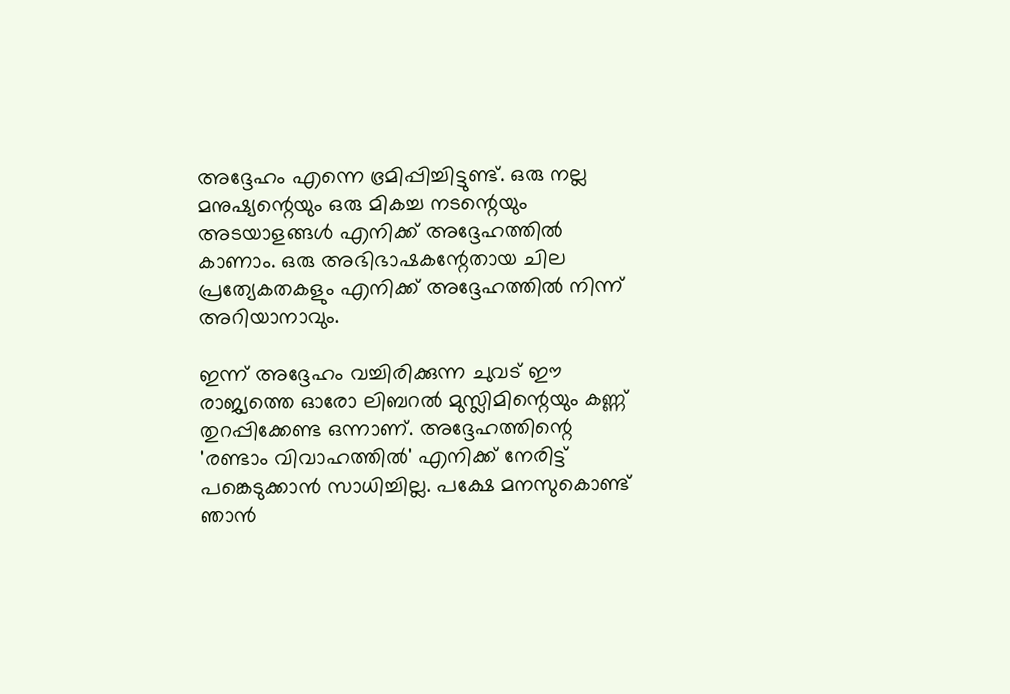അദ്ദേഹം എന്നെ ഭ്രമിപ്പിച്ചിട്ടുണ്ട്. ഒരു നല്ല മനുഷ്യന്റെയും ഒരു മികച്ച നടന്റെയും അടയാളങ്ങള്‍ എനിക്ക് അദ്ദേഹത്തില്‍ കാണാം. ഒരു അഭിഭാഷകന്റേതായ ചില പ്രത്യേകതകളും എനിക്ക് അദ്ദേഹത്തില്‍ നിന്ന് അറിയാനാവും.

ഇന്ന് അദ്ദേഹം വച്ചിരിക്കുന്ന ചുവട് ഈ രാജ്യത്തെ ഓരോ ലിബറല്‍ മുസ്ലിമിന്റെയും കണ്ണ് തുറപ്പിക്കേണ്ട ഒന്നാണ്. അദ്ദേഹത്തിന്റെ 'രണ്ടാം വിവാഹത്തില്‍' എനിക്ക് നേരിട്ട് പങ്കെടുക്കാന്‍ സാധിച്ചില്ല. പക്ഷേ മനസുകൊണ്ട് ഞാന്‍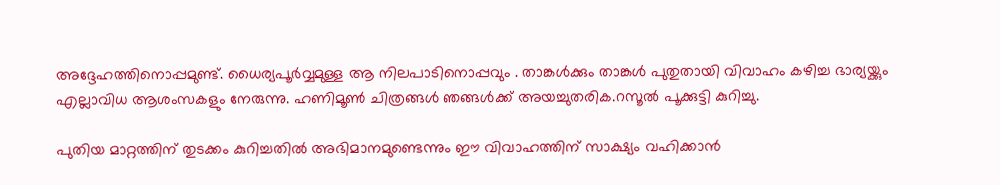അദ്ദേഹത്തിനൊപ്പമുണ്ട്. ധൈര്യപൂര്‍വ്വമുള്ള ആ നിലപാടിനൊപ്പവും . താങ്കള്‍ക്കും താങ്കള്‍ പുതുതായി വിവാഹം കഴിച്ച ഭാര്യയ്ക്കും എല്ലാവിധ ആശംസകളും നേരുന്നു. ഹണിമൂണ്‍ ചിത്രങ്ങള്‍ ഞങ്ങള്‍ക്ക് അയച്ചുതരിക.റസൂല്‍ പൂക്കുട്ടി കുറിച്ചു.

പുതിയ മാറ്റത്തിന് തുടക്കം കുറിച്ചതില്‍ അഭിമാനമുണ്ടെന്നും ഈ വിവാഹത്തിന് സാക്ഷ്യം വഹിക്കാന്‍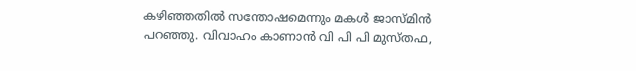കഴിഞ്ഞതില്‍ സന്തോഷമെന്നും മകള്‍ ജാസ്മിന്‍ പറഞ്ഞു. വിവാഹം കാണാന്‍ വി പി പി മുസ്തഫ,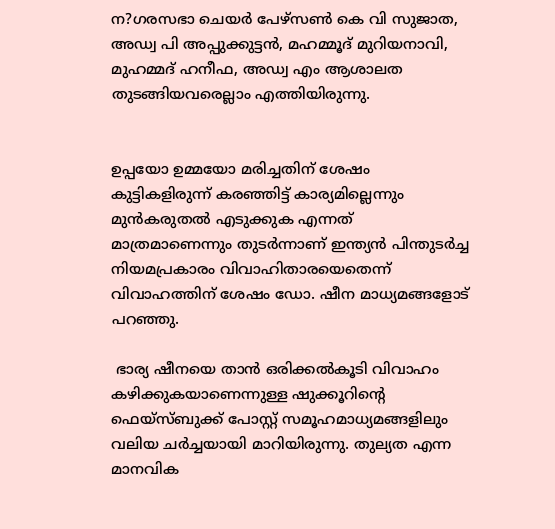ന?ഗരസഭാ ചെയര്‍ പേഴ്സണ്‍ കെ വി സുജാത, അഡ്വ പി അപ്പുക്കുട്ടന്‍, മഹമ്മൂദ് മുറിയനാവി, മുഹമ്മദ് ഹനീഫ, അഡ്വ എം ആശാലത തുടങ്ങിയവരെല്ലാം എത്തിയിരുന്നു.


ഉപ്പയോ ഉമ്മയോ മരിച്ചതിന് ശേഷം കുട്ടികളിരുന്ന് കരഞ്ഞിട്ട് കാര്യമില്ലെന്നും മുന്‍കരുതല്‍ എടുക്കുക എന്നത് മാത്രമാണെന്നും തുടര്‍ന്നാണ് ഇന്ത്യന്‍ പിന്തുടര്‍ച്ച നിയമപ്രകാരം വിവാഹിതാരയെതെന്ന് വിവാഹത്തിന് ശേഷം ഡോ. ഷീന മാധ്യമങ്ങളോട് പറഞ്ഞു.

 ഭാര്യ ഷീനയെ താന്‍ ഒരിക്കല്‍കൂടി വിവാഹം കഴിക്കുകയാണെന്നുള്ള ഷുക്കൂറിന്റെ ഫെയ്‌സ്ബുക്ക് പോസ്റ്റ് സമൂഹമാധ്യമങ്ങളിലും വലിയ ചര്‍ച്ചയായി മാറിയിരുന്നു. തുല്യത എന്ന മാനവിക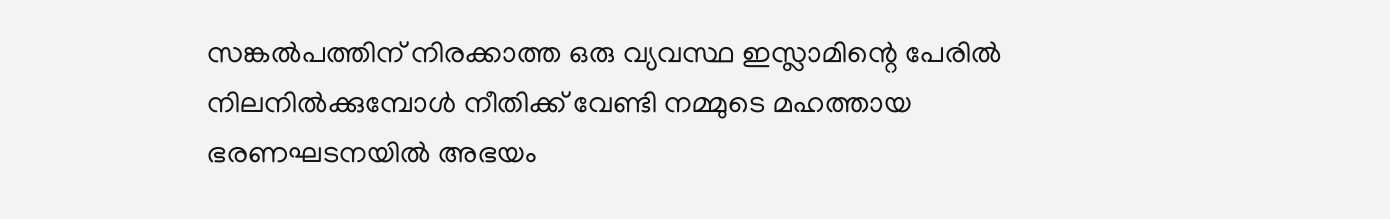സങ്കല്‍പത്തിന് നിരക്കാത്ത ഒരു വ്യവസ്ഥ ഇസ്ലാമിന്റെ പേരില്‍ നിലനില്‍ക്കുമ്പോള്‍ നീതിക്ക് വേണ്ടി നമ്മുടെ മഹത്തായ ഭരണഘടനയില്‍ അഭയം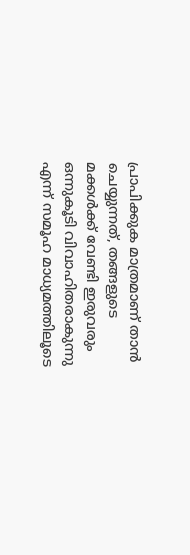പ്രാപിക്കുക മാത്രമാണ് താന്‍ ചെയ്യുന്നത്, തങ്ങളുടെ മക്കള്‍ക്ക് വേണ്ടി ഇരുവരും ഒന്നുകൂടി വിവാഹിതരാകുന്നു എന്ന് സമൂഹ മാധ്യമത്തിലൂടെ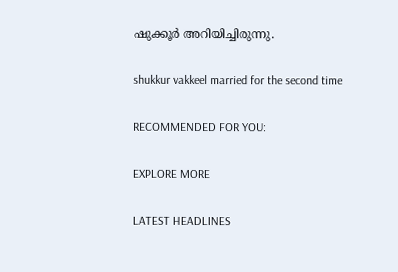ഷുക്കൂര്‍ അറിയിച്ചിരുന്നു.

shukkur vakkeel married for the second time

RECOMMENDED FOR YOU:

EXPLORE MORE

LATEST HEADLINES